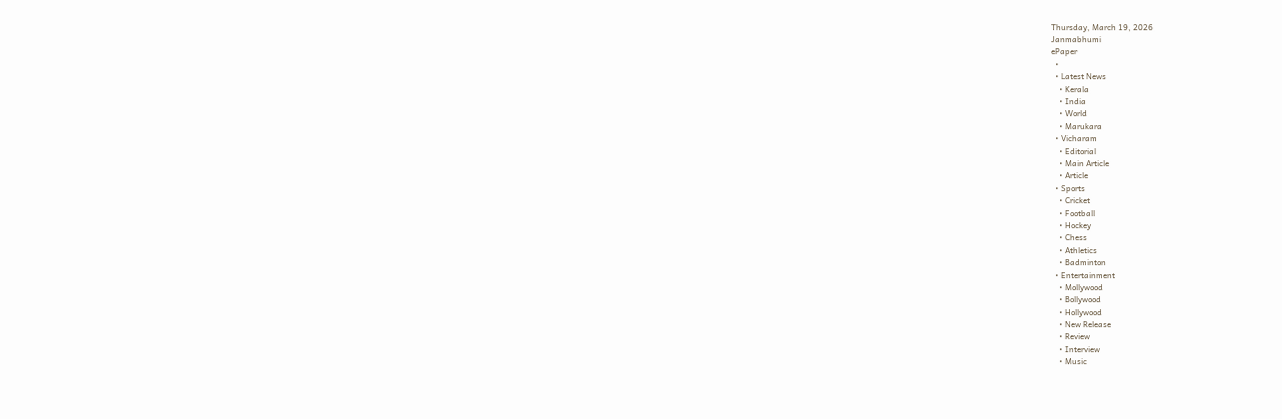Thursday, March 19, 2026
Janmabhumi
ePaper
  •
  • Latest News
    • Kerala
    • India
    • World
    • Marukara
  • Vicharam
    • Editorial
    • Main Article
    • Article
  • Sports
    • Cricket
    • Football
    • Hockey
    • Chess
    • Athletics
    • Badminton
  • Entertainment
    • Mollywood
    • Bollywood
    • Hollywood
    • New Release
    • Review
    • Interview
    • Music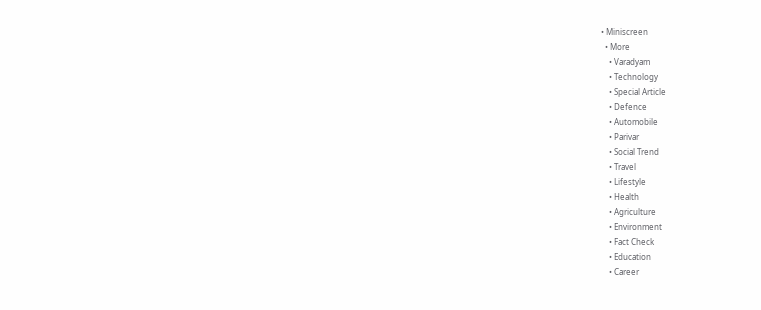• Miniscreen
  • More
    • Varadyam
    • Technology
    • Special Article
    • Defence
    • Automobile
    • Parivar
    • Social Trend
    • Travel
    • Lifestyle
    • Health
    • Agriculture
    • Environment
    • Fact Check
    • Education
    • Career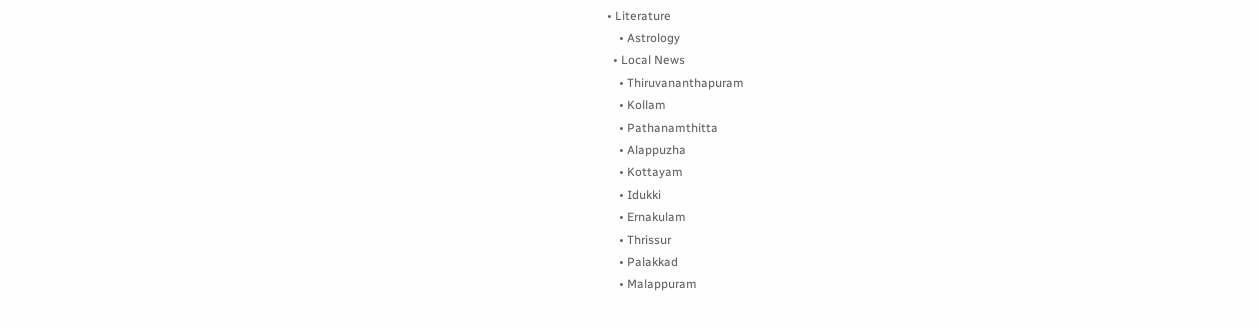• Literature
    • Astrology
  • Local News
    • Thiruvananthapuram
    • Kollam
    • Pathanamthitta
    • Alappuzha
    • Kottayam
    • Idukki
    • Ernakulam
    • Thrissur
    • Palakkad
    • Malappuram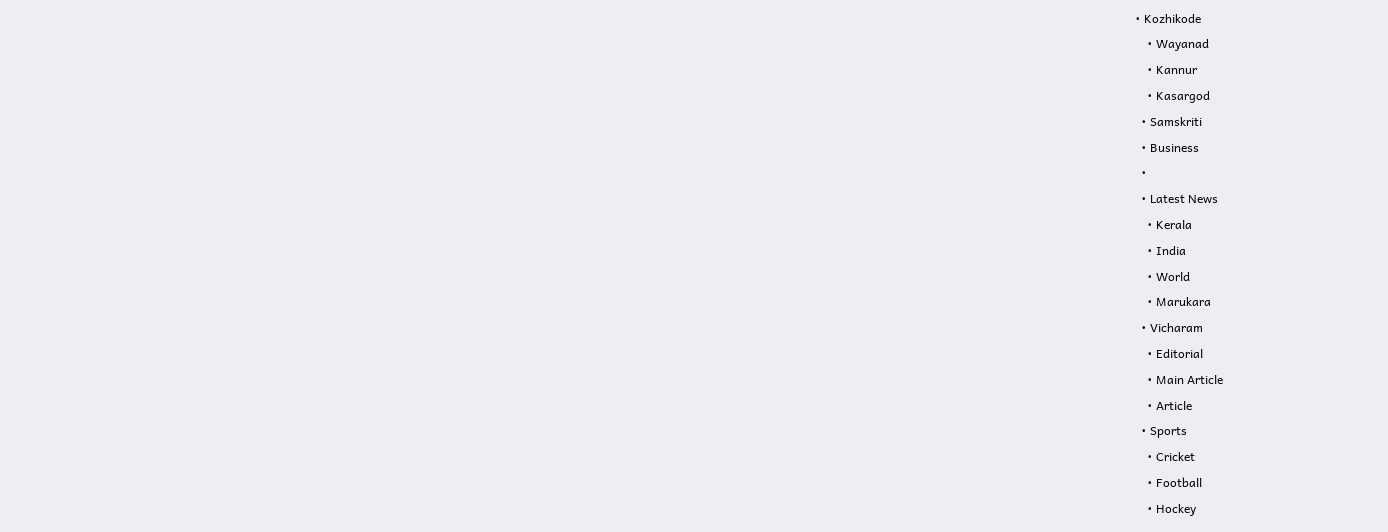• Kozhikode
    • Wayanad
    • Kannur
    • Kasargod
  • Samskriti
  • Business
  •
  • Latest News
    • Kerala
    • India
    • World
    • Marukara
  • Vicharam
    • Editorial
    • Main Article
    • Article
  • Sports
    • Cricket
    • Football
    • Hockey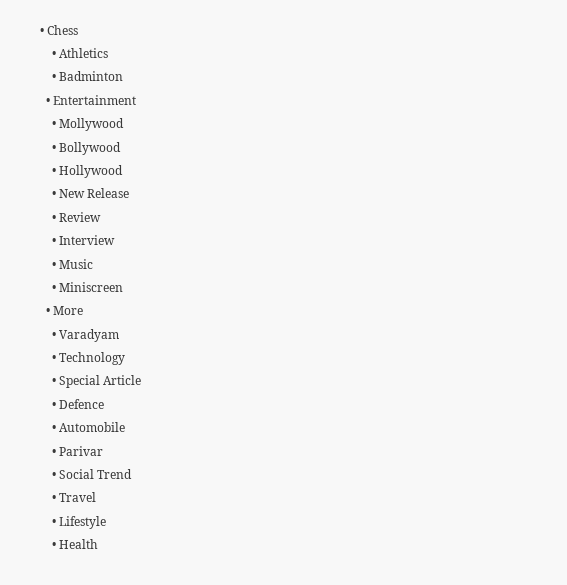• Chess
    • Athletics
    • Badminton
  • Entertainment
    • Mollywood
    • Bollywood
    • Hollywood
    • New Release
    • Review
    • Interview
    • Music
    • Miniscreen
  • More
    • Varadyam
    • Technology
    • Special Article
    • Defence
    • Automobile
    • Parivar
    • Social Trend
    • Travel
    • Lifestyle
    • Health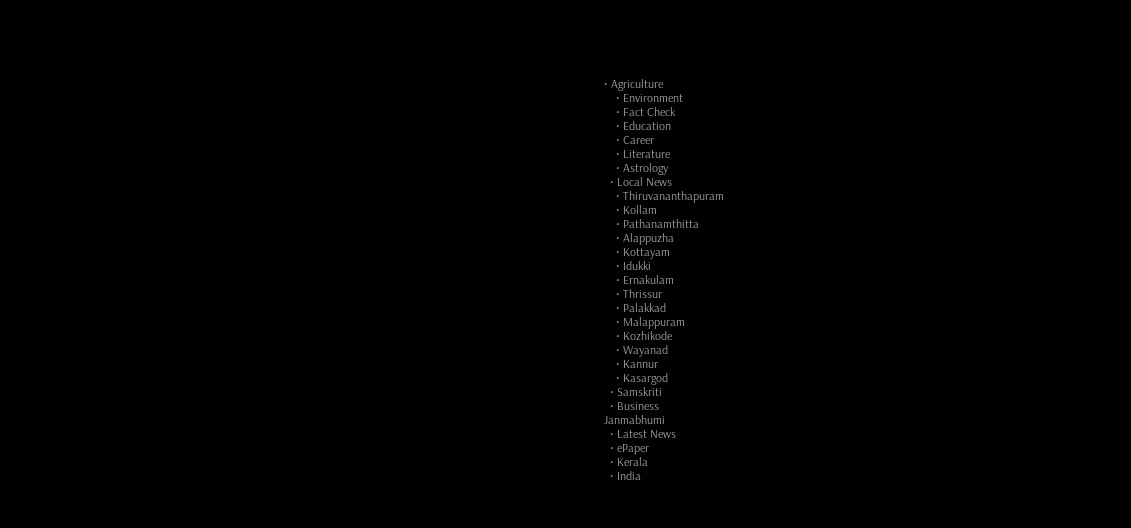• Agriculture
    • Environment
    • Fact Check
    • Education
    • Career
    • Literature
    • Astrology
  • Local News
    • Thiruvananthapuram
    • Kollam
    • Pathanamthitta
    • Alappuzha
    • Kottayam
    • Idukki
    • Ernakulam
    • Thrissur
    • Palakkad
    • Malappuram
    • Kozhikode
    • Wayanad
    • Kannur
    • Kasargod
  • Samskriti
  • Business
Janmabhumi
  • Latest News
  • ePaper
  • Kerala
  • India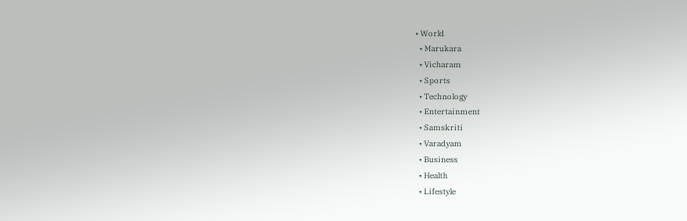• World
  • Marukara
  • Vicharam
  • Sports
  • Technology
  • Entertainment
  • Samskriti
  • Varadyam
  • Business
  • Health
  • Lifestyle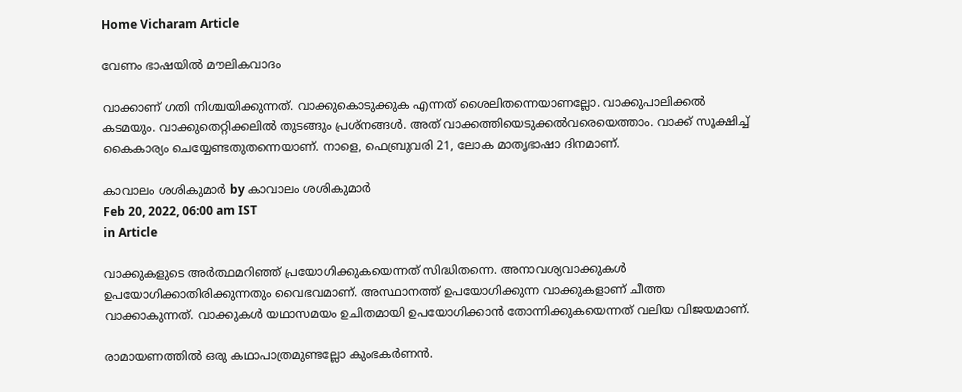Home Vicharam Article

വേണം ഭാഷയില്‍ മൗലികവാദം

വാക്കാണ് ഗതി നിശ്ചയിക്കുന്നത്. വാക്കുകൊടുക്കുക എന്നത് ശൈലിതന്നെയാണല്ലോ. വാക്കുപാലിക്കല്‍ കടമയും. വാക്കുതെറ്റിക്കലില്‍ തുടങ്ങും പ്രശ്‌നങ്ങള്‍. അത് വാക്കത്തിയെടുക്കല്‍വരെയെത്താം. വാക്ക് സൂക്ഷിച്ച് കൈകാര്യം ചെയ്യേണ്ടതുതന്നെയാണ്. നാളെ, ഫെബ്രുവരി 21, ലോക മാതൃഭാഷാ ദിനമാണ്.

കാവാലം ശശികുമാര്‍ by കാവാലം ശശികുമാര്‍
Feb 20, 2022, 06:00 am IST
in Article

വാക്കുകളുടെ അര്‍ത്ഥമറിഞ്ഞ് പ്രയോഗിക്കുകയെന്നത് സിദ്ധിതന്നെ. അനാവശ്യവാക്കുകള്‍ ഉപയോഗിക്കാതിരിക്കുന്നതും വൈഭവമാണ്. അസ്ഥാനത്ത് ഉപയോഗിക്കുന്ന വാക്കുകളാണ് ചീത്ത വാക്കാകുന്നത്. വാക്കുകള്‍ യഥാസമയം ഉചിതമായി ഉപയോഗിക്കാന്‍ തോന്നിക്കുകയെന്നത് വലിയ വിജയമാണ്.

രാമായണത്തില്‍ ഒരു കഥാപാത്രമുണ്ടല്ലോ കുംഭകര്‍ണന്‍.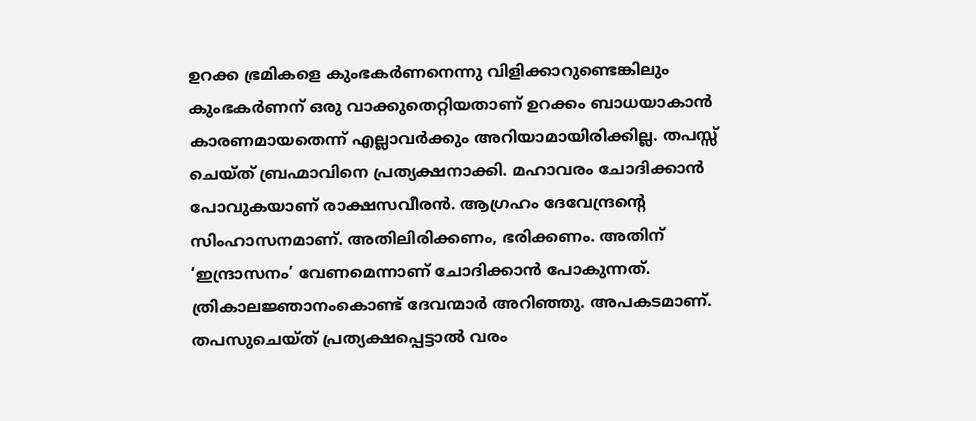ഉറക്ക ഭ്രമികളെ കുംഭകര്‍ണനെന്നു വിളിക്കാറുണ്ടെങ്കിലും കുംഭകര്‍ണന് ഒരു വാക്കുതെറ്റിയതാണ് ഉറക്കം ബാധയാകാന്‍ കാരണമായതെന്ന് എല്ലാവര്‍ക്കും അറിയാമായിരിക്കില്ല. തപസ്സ് ചെയ്ത് ബ്രഹ്മാവിനെ പ്രത്യക്ഷനാക്കി. മഹാവരം ചോദിക്കാന്‍ പോവുകയാണ് രാക്ഷസവീരന്‍. ആഗ്രഹം ദേവേന്ദ്രന്റെ സിംഹാസനമാണ്. അതിലിരിക്കണം, ഭരിക്കണം. അതിന് ‘ഇന്ദ്രാസനം’ വേണമെന്നാണ് ചോദിക്കാന്‍ പോകുന്നത്. ത്രികാലജ്ഞാനംകൊണ്ട് ദേവന്മാര്‍ അറിഞ്ഞു. അപകടമാണ്. തപസുചെയ്ത് പ്രത്യക്ഷപ്പെട്ടാല്‍ വരം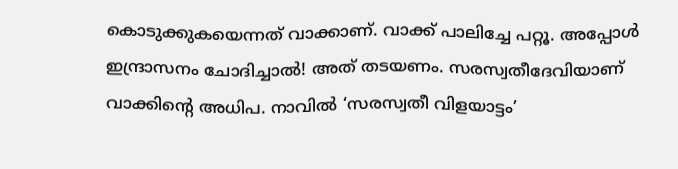കൊടുക്കുകയെന്നത് വാക്കാണ്. വാക്ക് പാലിച്ചേ പറ്റൂ. അപ്പോള്‍ ഇന്ദ്രാസനം ചോദിച്ചാല്‍! അത് തടയണം. സരസ്വതീദേവിയാണ് വാക്കിന്റെ അധിപ. നാവില്‍ ‘സരസ്വതീ വിളയാട്ടം’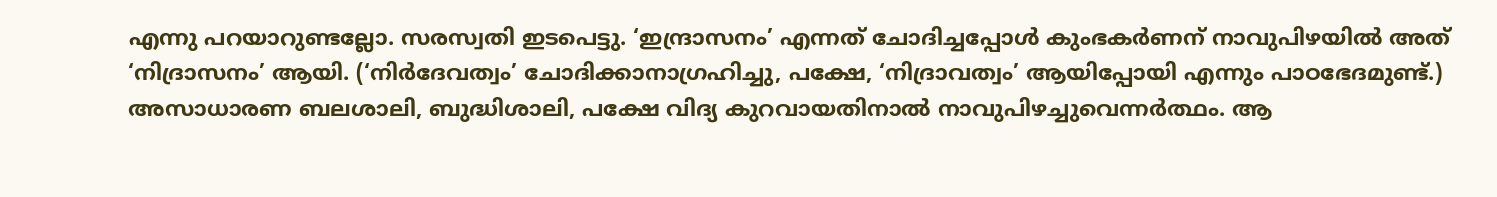എന്നു പറയാറുണ്ടല്ലോ. സരസ്വതി ഇടപെട്ടു. ‘ഇന്ദ്രാസനം’ എന്നത് ചോദിച്ചപ്പോള്‍ കുംഭകര്‍ണന് നാവുപിഴയില്‍ അത് ‘നിദ്രാസനം’ ആയി. (‘നിര്‍ദേവത്വം’ ചോദിക്കാനാഗ്രഹിച്ചു, പക്ഷേ, ‘നിദ്രാവത്വം’ ആയിപ്പോയി എന്നും പാഠഭേദമുണ്ട്.) അസാധാരണ ബലശാലി, ബുദ്ധിശാലി, പക്ഷേ വിദ്യ കുറവായതിനാല്‍ നാവുപിഴച്ചുവെന്നര്‍ത്ഥം. ആ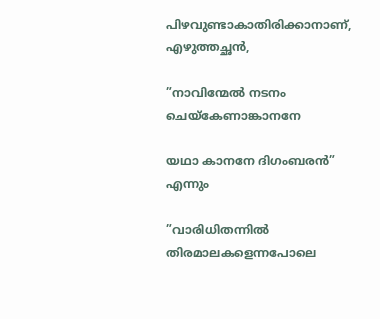പിഴവുണ്ടാകാതിരിക്കാനാണ്, എഴുത്തച്ഛന്‍,

”നാവിന്മേല്‍ നടനം ചെയ്‌കേണാങ്കാനനേ

യഥാ കാനനേ ദിഗംബരന്‍” എന്നും

”വാരിധിതന്നില്‍ തിരമാലകളെന്നപോലെ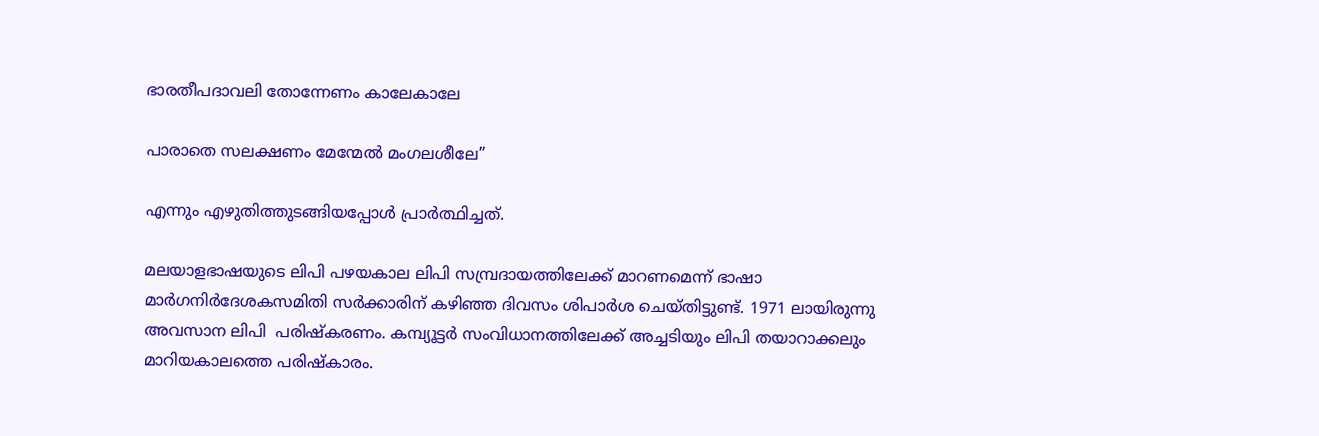ഭാരതീപദാവലി തോന്നേണം കാലേകാലേ

പാരാതെ സലക്ഷണം മേന്മേല്‍ മംഗലശീലേ”

എന്നും എഴുതിത്തുടങ്ങിയപ്പോള്‍ പ്രാര്‍ത്ഥിച്ചത്.

മലയാളഭാഷയുടെ ലിപി പഴയകാല ലിപി സമ്പ്രദായത്തിലേക്ക് മാറണമെന്ന് ഭാഷാ മാര്‍ഗനിര്‍ദേശകസമിതി സര്‍ക്കാരിന് കഴിഞ്ഞ ദിവസം ശിപാര്‍ശ ചെയ്തിട്ടുണ്ട്. 1971 ലായിരുന്നു അവസാന ലിപി  പരിഷ്‌കരണം. കമ്പ്യൂട്ടര്‍ സംവിധാനത്തിലേക്ക് അച്ചടിയും ലിപി തയാറാക്കലും മാറിയകാലത്തെ പരിഷ്‌കാരം.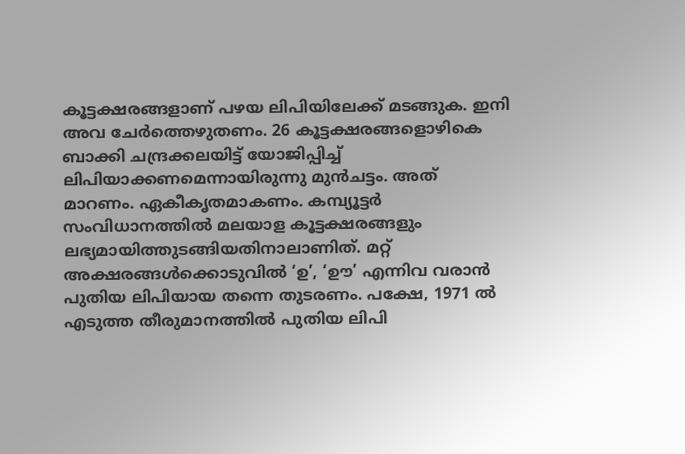കൂട്ടക്ഷരങ്ങളാണ് പഴയ ലിപിയിലേക്ക് മടങ്ങുക. ഇനി അവ ചേര്‍ത്തെഴുതണം. 26 കൂട്ടക്ഷരങ്ങളൊഴികെ ബാക്കി ചന്ദ്രക്കലയിട്ട് യോജിപ്പിച്ച് ലിപിയാക്കണമെന്നായിരുന്നു മുന്‍ചട്ടം. അത് മാറണം. ഏകീകൃതമാകണം. കമ്പ്യൂട്ടര്‍ സംവിധാനത്തില്‍ മലയാള കൂട്ടക്ഷരങ്ങളും ലഭ്യമായിത്തുടങ്ങിയതിനാലാണിത്. മറ്റ് അക്ഷരങ്ങള്‍ക്കൊടുവില്‍ ‘ഉ’, ‘ഊ’ എന്നിവ വരാന്‍ പുതിയ ലിപിയായ തന്നെ തുടരണം. പക്ഷേ, 1971 ല്‍ എടുത്ത തീരുമാനത്തില്‍ പുതിയ ലിപി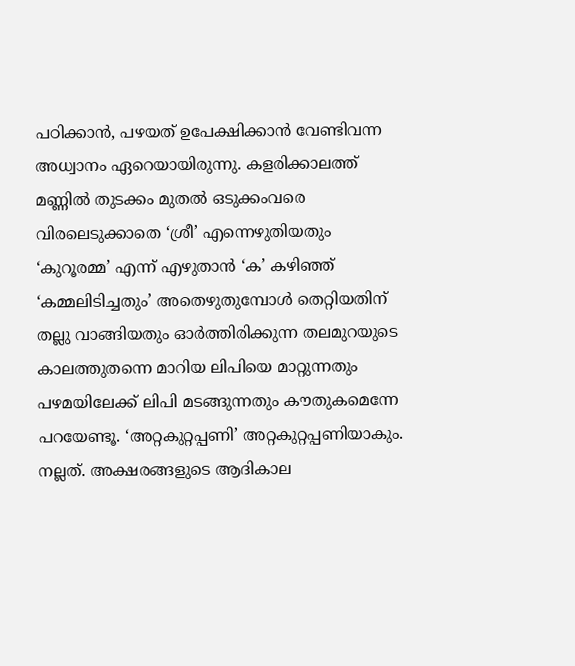പഠിക്കാന്‍, പഴയത് ഉപേക്ഷിക്കാന്‍ വേണ്ടിവന്ന അധ്വാനം ഏറെയായിരുന്നു. കളരിക്കാലത്ത് മണ്ണില്‍ തുടക്കം മുതല്‍ ഒടുക്കംവരെ വിരലെടുക്കാതെ ‘ശ്രീ’ എന്നെഴുതിയതും ‘കുറൂരമ്മ’ എന്ന് എഴുതാന്‍ ‘ക’ കഴിഞ്ഞ് ‘കമ്മലിടിച്ചതും’ അതെഴുതുമ്പോള്‍ തെറ്റിയതിന് തല്ലു വാങ്ങിയതും ഓര്‍ത്തിരിക്കുന്ന തലമുറയുടെ കാലത്തുതന്നെ മാറിയ ലിപിയെ മാറ്റുന്നതും പഴമയിലേക്ക് ലിപി മടങ്ങുന്നതും കൗതുകമെന്നേ പറയേണ്ടൂ. ‘അറ്റകുറ്റപ്പണി’ അറ്റകുറ്റപ്പണിയാകും. നല്ലത്. അക്ഷരങ്ങളുടെ ആദികാല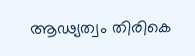ആഢ്യത്വം തിരികെ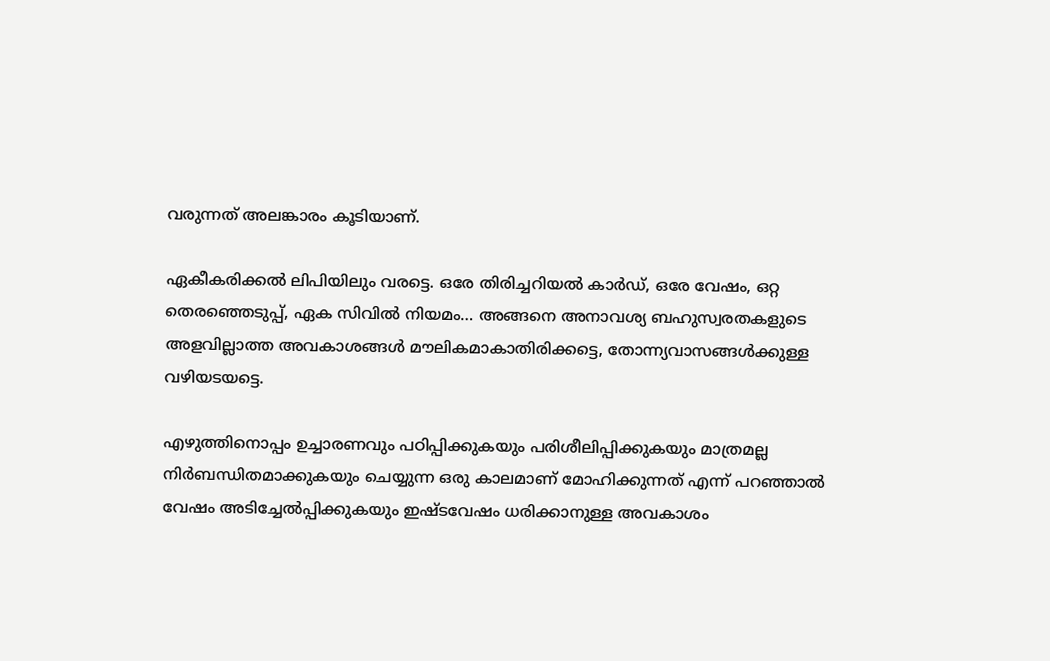വരുന്നത് അലങ്കാരം കൂടിയാണ്.

ഏകീകരിക്കല്‍ ലിപിയിലും വരട്ടെ. ഒരേ തിരിച്ചറിയല്‍ കാര്‍ഡ്, ഒരേ വേഷം, ഒറ്റ തെരഞ്ഞെടുപ്പ്, ഏക സിവില്‍ നിയമം… അങ്ങനെ അനാവശ്യ ബഹുസ്വരതകളുടെ അളവില്ലാത്ത അവകാശങ്ങള്‍ മൗലികമാകാതിരിക്കട്ടെ, തോന്ന്യവാസങ്ങള്‍ക്കുള്ള വഴിയടയട്ടെ.

എഴുത്തിനൊപ്പം ഉച്ചാരണവും പഠിപ്പിക്കുകയും പരിശീലിപ്പിക്കുകയും മാത്രമല്ല നിര്‍ബന്ധിതമാക്കുകയും ചെയ്യുന്ന ഒരു കാലമാണ് മോഹിക്കുന്നത് എന്ന് പറഞ്ഞാല്‍ വേഷം അടിച്ചേല്‍പ്പിക്കുകയും ഇഷ്ടവേഷം ധരിക്കാനുള്ള അവകാശം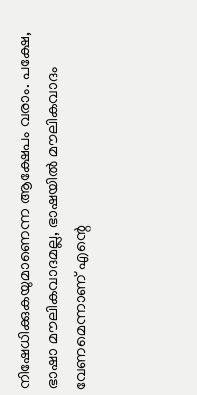നിഷേധിക്കുകയുമാണെന്ന ആക്ഷേപം വരാം. പക്ഷേ, ഭാഷാ മൗലികവാദമല്ല, ഭാഷയില്‍ മൗലികവാദം വേണമെന്നാണ് എന്റെ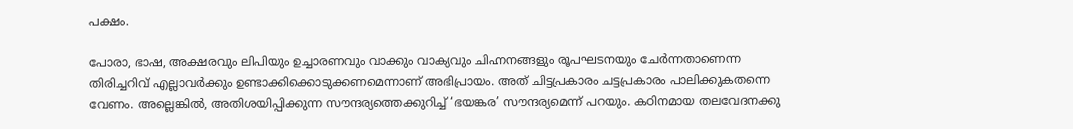പക്ഷം.

പോരാ, ഭാഷ, അക്ഷരവും ലിപിയും ഉച്ചാരണവും വാക്കും വാക്യവും ചിഹ്നനങ്ങളും രൂപഘടനയും ചേര്‍ന്നതാണെന്ന തിരിച്ചറിവ് എല്ലാവര്‍ക്കും ഉണ്ടാക്കിക്കൊടുക്കണമെന്നാണ് അഭിപ്രായം. അത് ചിട്ടപ്രകാരം ചട്ടപ്രകാരം പാലിക്കുകതന്നെ വേണം. അല്ലെങ്കില്‍, അതിശയിപ്പിക്കുന്ന സൗന്ദര്യത്തെക്കുറിച്ച് ‘ഭയങ്കര’ സൗന്ദര്യമെന്ന് പറയും. കഠിനമായ തലവേദനക്കു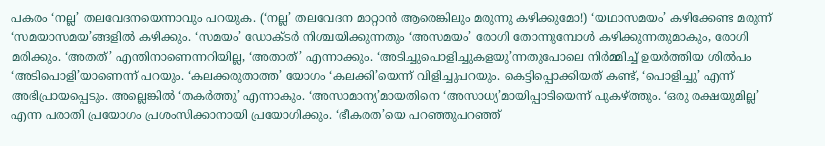പകരം ‘നല്ല’ തലവേദനയെന്നാവും പറയുക. (‘നല്ല’ തലവേദന മാറ്റാന്‍ ആരെങ്കിലും മരുന്നു കഴിക്കുമോ!) ‘യഥാസമയം’ കഴിക്കേണ്ട മരുന്ന് ‘സമയാസമയ’ങ്ങളില്‍ കഴിക്കും. ‘സമയം’ ഡോക്ടര്‍ നിശ്ചയിക്കുന്നതും ‘അസമയം’ രോഗി തോന്നുമ്പോള്‍ കഴിക്കുന്നതുമാകും, രോഗി മരിക്കും. ‘അതത്’ എന്തിനാണെന്നറിയില്ല, ‘അതാത്’ എന്നാക്കും. ‘അടിച്ചുപൊളിച്ചുകളയു’ന്നതുപോലെ നിര്‍മ്മിച്ച് ഉയര്‍ത്തിയ ശില്‍പം ‘അടിപൊളി’യാണെന്ന് പറയും. ‘കലക്കരുതാത്ത’ യോഗം ‘കലക്കി’യെന്ന് വിളിച്ചുപറയും. കെട്ടിപ്പൊക്കിയത് കണ്ട്, ‘പൊളിച്ചു’ എന്ന് അഭിപ്രായപ്പെടും. അല്ലെങ്കില്‍ ‘തകര്‍ത്തു’ എന്നാകും. ‘അസാമാന്യ’മായതിനെ ‘അസാധ്യ’മായിപ്പാടിയെന്ന് പുകഴ്‌ത്തും. ‘ഒരു രക്ഷയുമില്ല’ എന്ന പരാതി പ്രയോഗം പ്രശംസിക്കാനായി പ്രയോഗിക്കും. ‘ഭീകരത’യെ പറഞ്ഞുപറഞ്ഞ്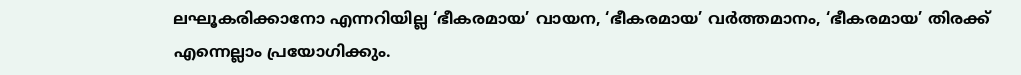ലഘൂകരിക്കാനോ എന്നറിയില്ല ‘ഭീകരമായ’ വായന, ‘ഭീകരമായ’ വര്‍ത്തമാനം, ‘ഭീകരമായ’ തിരക്ക് എന്നെല്ലാം പ്രയോഗിക്കും.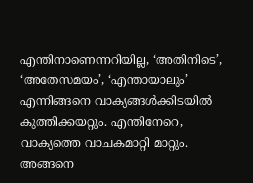എന്തിനാണെന്നറിയില്ല, ‘അതിനിടെ’, ‘അതേസമയം’, ‘എന്തായാലും’ എന്നിങ്ങനെ വാക്യങ്ങള്‍ക്കിടയില്‍ കുത്തിക്കയറ്റും. എന്തിനേറെ, വാക്യത്തെ വാചകമാറ്റി മാറ്റും. അങ്ങനെ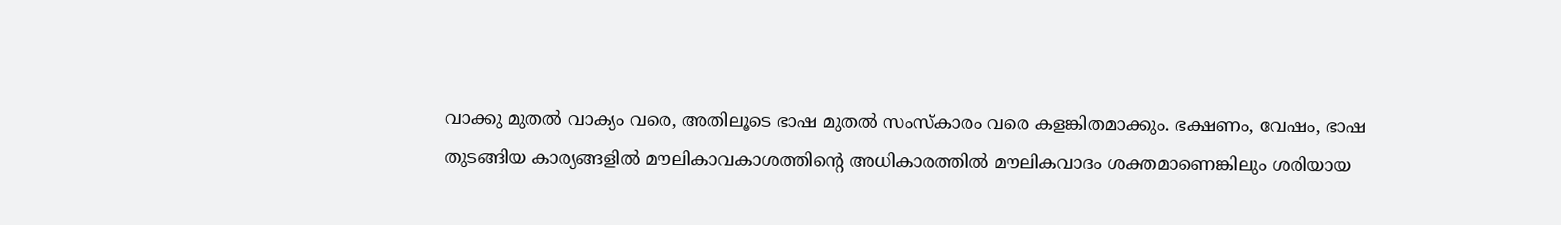വാക്കു മുതല്‍ വാക്യം വരെ, അതിലൂടെ ഭാഷ മുതല്‍ സംസ്‌കാരം വരെ കളങ്കിതമാക്കും. ഭക്ഷണം, വേഷം, ഭാഷ തുടങ്ങിയ കാര്യങ്ങളില്‍ മൗലികാവകാശത്തിന്റെ അധികാരത്തില്‍ മൗലികവാദം ശക്തമാണെങ്കിലും ശരിയായ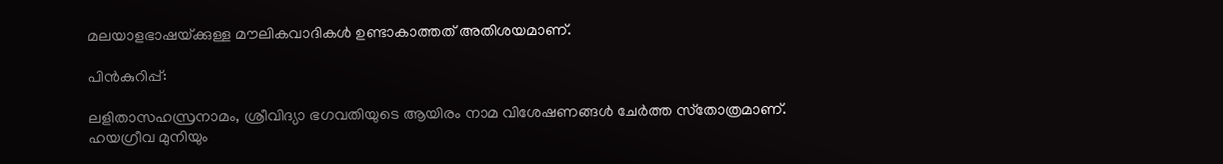മലയാളഭാഷയ്‌ക്കുള്ള മൗലികവാദികള്‍ ഉണ്ടാകാത്തത് അതിശയമാണ്.

പിന്‍കുറിപ്പ്:

ലളിതാസഹസ്രനാമം, ശ്രീവിദ്യാ ഭഗവതിയുടെ ആയിരം നാമ വിശേഷണങ്ങള്‍ ചേര്‍ത്ത സ്‌തോത്രമാണ്. ഹയഗ്രീവ മുനിയും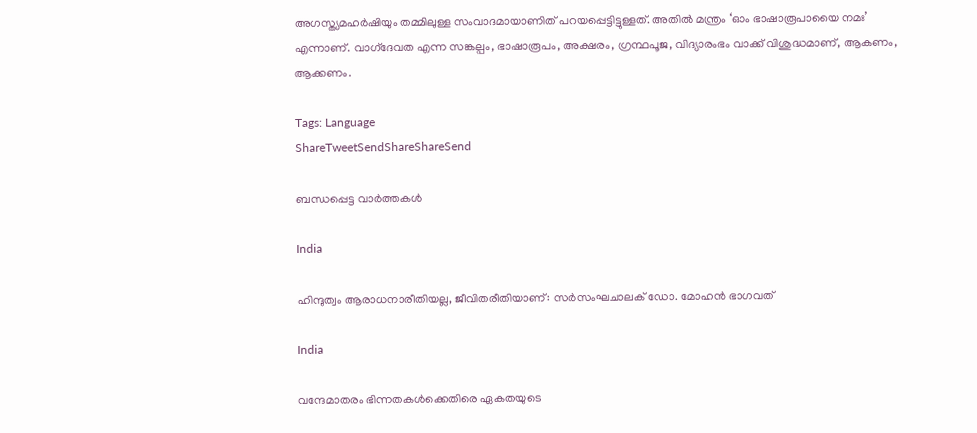അഗസ്ത്യമഹര്‍ഷിയും തമ്മിലുള്ള സംവാദമായാണിത് പറയപ്പെട്ടിട്ടുള്ളത്. അതില്‍ മന്ത്രം ‘ഓം ഭാഷാരൂപായൈ നമഃ’ എന്നാണ്. വാഗ്‌ദേവത എന്ന സങ്കല്പം, ഭാഷാരൂപം, അക്ഷരം, ഗ്രന്ഥപൂജ, വിദ്യാരംഭം വാക്ക് വിശുദ്ധമാണ്, ആകണം, ആക്കണം.

Tags: Language
ShareTweetSendShareShareSend

ബന്ധപ്പെട്ട വാര്‍ത്തകള്‍

India

ഹിന്ദുത്വം ആരാധനാരീതിയല്ല, ജീവിതരീതിയാണ്: സര്‍സംഘചാലക് ഡോ. മോഹന്‍ ഭാഗവത്

India

വന്ദേമാതരം ഭിന്നതകള്‍ക്കെതിരെ ഏകതയുടെ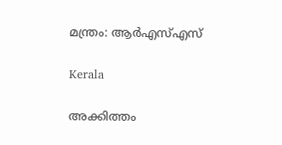മന്ത്രം: ആര്‍എസ്എസ്

Kerala

അക്കിത്തം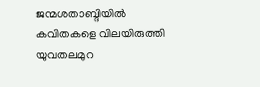ജന്മശതാബ്ദിയില്‍ കവിതകളെ വിലയിരുത്തി യുവതലമുറ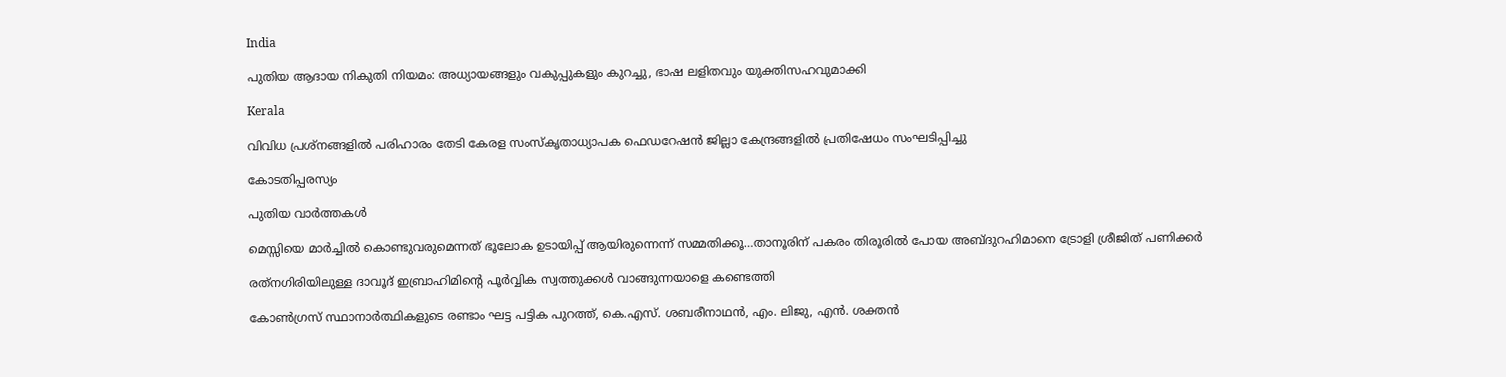India

പുതിയ ആദായ നികുതി നിയമം: അധ്യായങ്ങളും വകുപ്പുകളും കുറച്ചു, ഭാഷ ലളിതവും യുക്തിസഹവുമാക്കി

Kerala

വിവിധ പ്രശ്‌നങ്ങളില്‍ പരിഹാരം തേടി കേരള സംസ്‌കൃതാധ്യാപക ഫെഡറേഷന്‍ ജില്ലാ കേന്ദ്രങ്ങളില്‍ പ്രതിഷേധം സംഘടിപ്പിച്ചു

കോടതിപ്പരസ്യം

പുതിയ വാര്‍ത്തകള്‍

മെസ്സിയെ മാര്‍ച്ചില്‍ കൊണ്ടുവരുമെന്നത് ഭൂലോക ഉടായിപ്പ് ആയിരുന്നെന്ന് സമ്മതിക്കൂ…താനൂരിന് പകരം തിരൂരില്‍ പോയ അബ്ദുറഹിമാനെ ട്രോളി ശ്രീജിത് പണിക്കര്‍

രത്‌നഗിരിയിലുള്ള ദാവൂദ് ഇബ്രാഹിമിന്റെ പൂർവ്വിക സ്വത്തുക്കൾ വാങ്ങുന്നയാളെ കണ്ടെത്തി

കോണ്‍ഗ്രസ് സ്ഥാനാര്‍ത്ഥികളുടെ രണ്ടാം ഘട്ട പട്ടിക പുറത്ത്, കെ.എസ്. ശബരീനാഥന്‍, എം. ലിജു, എന്‍. ശക്തന്‍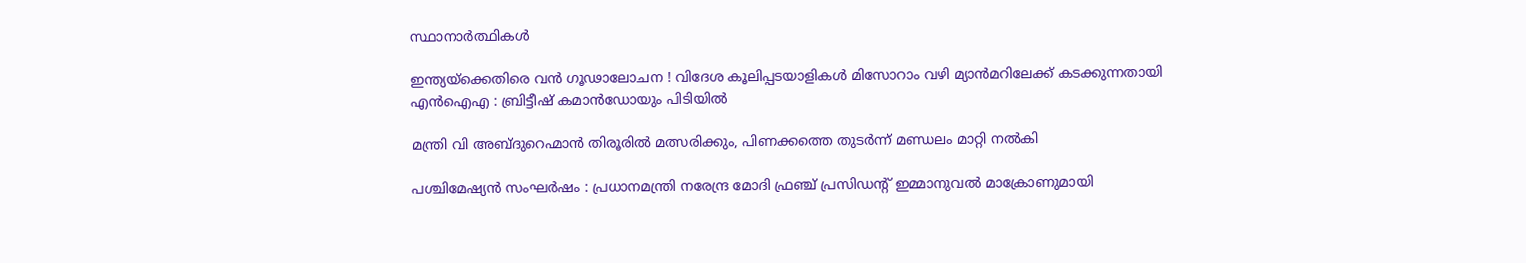സ്ഥാനാര്‍ത്ഥികള്‍

ഇന്ത്യയ്‌ക്കെതിരെ വൻ ഗൂഢാലോചന ! വിദേശ കൂലിപ്പടയാളികൾ മിസോറാം വഴി മ്യാൻമറിലേക്ക് കടക്കുന്നതായി എൻഐഎ : ബ്രിട്ടീഷ് കമാൻഡോയും പിടിയിൽ

മന്ത്രി വി അബ്ദുറെഹ്മാന്‍ തിരൂരില്‍ മത്സരിക്കും, പിണക്കത്തെ തുടര്‍ന്ന് മണ്ഡലം മാറ്റി നല്‍കി

പശ്ചിമേഷ്യൻ സംഘർഷം : പ്രധാനമന്ത്രി നരേന്ദ്ര മോദി ഫ്രഞ്ച് പ്രസിഡന്റ് ഇമ്മാനുവൽ മാക്രോണുമായി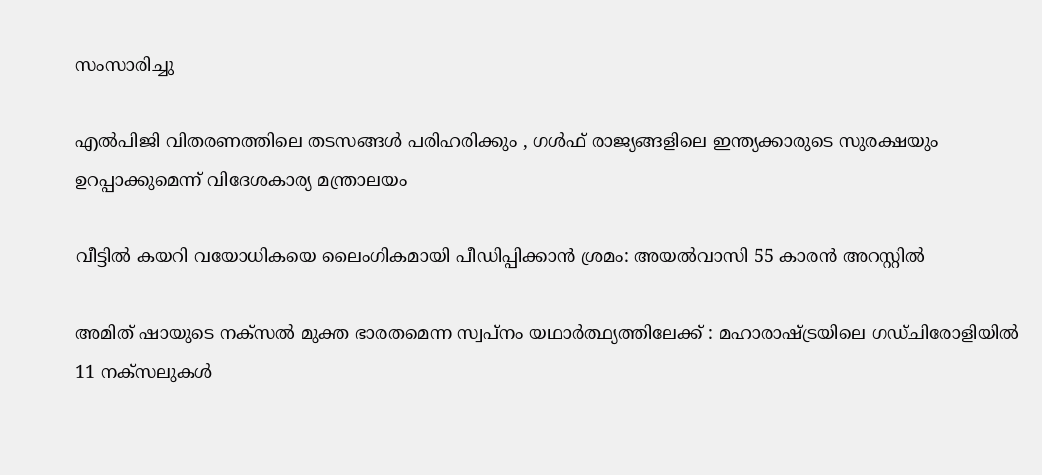സംസാരിച്ചു

എൽപിജി വിതരണത്തിലെ തടസങ്ങൾ പരിഹരിക്കും , ഗൾഫ് രാജ്യങ്ങളിലെ ഇന്ത്യക്കാരുടെ സുരക്ഷയും ഉറപ്പാക്കുമെന്ന് വിദേശകാര്യ മന്ത്രാലയം

വീട്ടില്‍ കയറി വയോധികയെ ലൈംഗികമായി പീഡിപ്പിക്കാന്‍ ശ്രമം: അയല്‍വാസി 55 കാരന്‍ അറസ്റ്റില്‍

അമിത് ഷായുടെ നക്സൽ മുക്ത ഭാരതമെന്ന സ്വപ്നം യഥാർത്ഥ്യത്തിലേക്ക് : മഹാരാഷ്‌ട്രയിലെ ഗഡ്ചിരോളിയിൽ 11 നക്സലുകൾ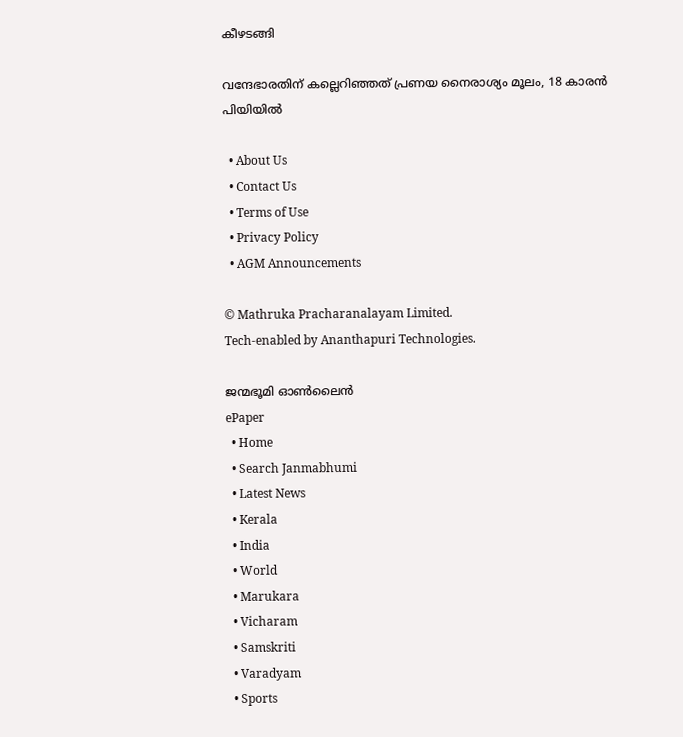കീഴടങ്ങി

വന്ദേഭാരതിന് കല്ലെറിഞ്ഞത് പ്രണയ നൈരാശ്യം മൂലം, 18 കാരന്‍ പിയിയില്‍

  • About Us
  • Contact Us
  • Terms of Use
  • Privacy Policy
  • AGM Announcements

© Mathruka Pracharanalayam Limited.
Tech-enabled by Ananthapuri Technologies.

ജന്മഭൂമി ഓണ്‍ലൈന്‍
ePaper
  • Home
  • Search Janmabhumi
  • Latest News
  • Kerala
  • India
  • World
  • Marukara
  • Vicharam
  • Samskriti
  • Varadyam
  • Sports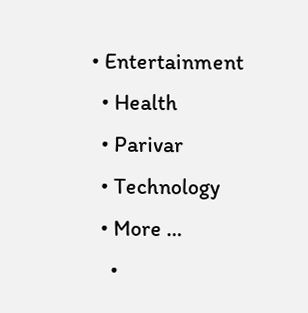• Entertainment
  • Health
  • Parivar
  • Technology
  • More …
    •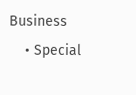Business
    • Special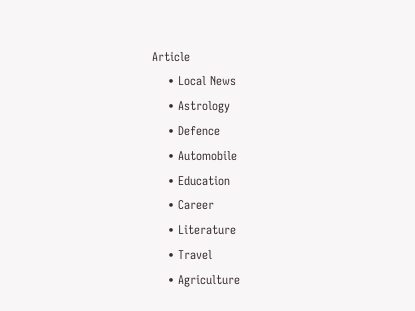Article
    • Local News
    • Astrology
    • Defence
    • Automobile
    • Education
    • Career
    • Literature
    • Travel
    • Agriculture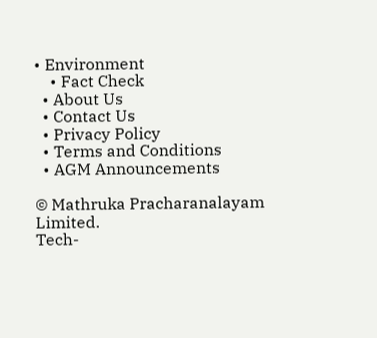• Environment
    • Fact Check
  • About Us
  • Contact Us
  • Privacy Policy
  • Terms and Conditions
  • AGM Announcements

© Mathruka Pracharanalayam Limited.
Tech-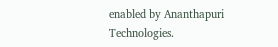enabled by Ananthapuri Technologies.